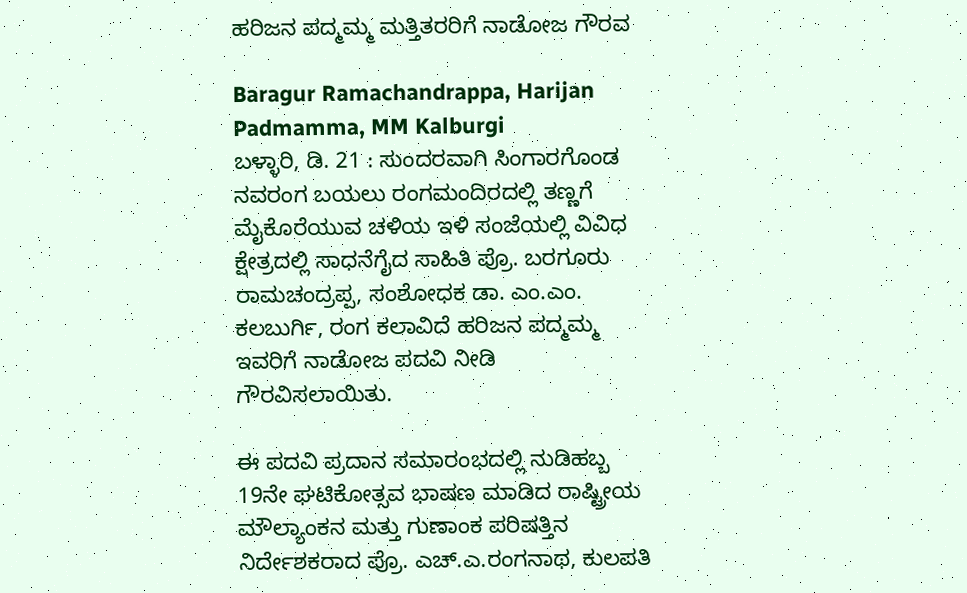ಹರಿಜನ ಪದ್ಮಮ್ಮ ಮತ್ತಿತರರಿಗೆ ನಾಡೋಜ ಗೌರವ

Baragur Ramachandrappa, Harijan Padmamma, MM Kalburgi
ಬಳ್ಳಾರಿ, ಡಿ. 21 : ಸುಂದರವಾಗಿ ಸಿಂಗಾರಗೊಂಡ ನವರಂಗ ಬಯಲು ರಂಗಮಂದಿರದಲ್ಲಿ ತಣ್ಣಗೆ ಮೈಕೊರೆಯುವ ಚಳಿಯ ಇಳಿ ಸಂಜೆಯಲ್ಲಿ ವಿವಿಧ ಕ್ಷೇತ್ರದಲ್ಲಿ ಸಾಧನೆಗೈದ ಸಾಹಿತಿ ಪ್ರೊ. ಬರಗೂರು ರಾಮಚಂದ್ರಪ್ಪ, ಸಂಶೋಧಕ ಡಾ. ಎಂ.ಎಂ. ಕಲಬುರ್ಗಿ, ರಂಗ ಕಲಾವಿದೆ ಹರಿಜನ ಪದ್ಮಮ್ಮ ಇವರಿಗೆ ನಾಡೋಜ ಪದವಿ ನೀಡಿ ಗೌರವಿಸಲಾಯಿತು.

ಈ ಪದವಿ ಪ್ರದಾನ ಸಮಾರಂಭದಲ್ಲಿ ನುಡಿಹಬ್ಬ 19ನೇ ಘಟಿಕೋತ್ಸವ ಭಾಷಣ ಮಾಡಿದ ರಾಷ್ಟ್ರೀಯ ಮೌಲ್ಯಾಂಕನ ಮತ್ತು ಗುಣಾಂಕ ಪರಿಷತ್ತಿನ ನಿರ್ದೇಶಕರಾದ ಪ್ರೊ. ಎಚ್.ಎ.ರಂಗನಾಥ, ಕುಲಪತಿ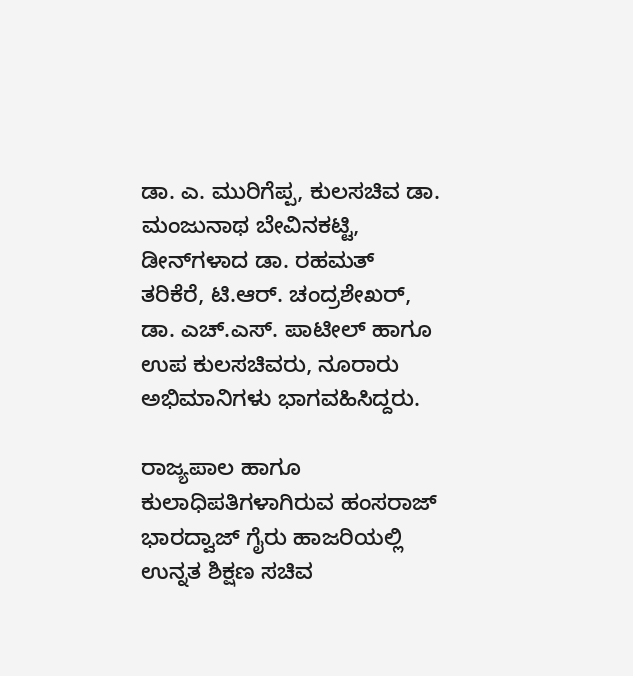ಡಾ. ಎ. ಮುರಿಗೆಪ್ಪ, ಕುಲಸಚಿವ ಡಾ. ಮಂಜುನಾಥ ಬೇವಿನಕಟ್ಟಿ, ಡೀನ್‌ಗಳಾದ ಡಾ. ರಹಮತ್ ತರಿಕೆರೆ, ಟಿ.ಆರ್. ಚಂದ್ರಶೇಖರ್, ಡಾ. ಎಚ್.ಎಸ್. ಪಾಟೀಲ್ ಹಾಗೂ ಉಪ ಕುಲಸಚಿವರು, ನೂರಾರು ಅಭಿಮಾನಿಗಳು ಭಾಗವಹಿಸಿದ್ದರು.

ರಾಜ್ಯಪಾಲ ಹಾಗೂ ಕುಲಾಧಿಪತಿಗಳಾಗಿರುವ ಹಂಸರಾಜ್ ಭಾರದ್ವಾಜ್ ಗೈರು ಹಾಜರಿಯಲ್ಲಿ ಉನ್ನತ ಶಿಕ್ಷಣ ಸಚಿವ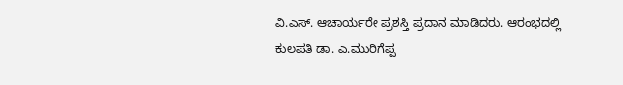ವಿ.ಎಸ್. ಆಚಾರ್ಯರೇ ಪ್ರಶಸ್ತಿ ಪ್ರದಾನ ಮಾಡಿದರು. ಆರಂಭದಲ್ಲಿ ಕುಲಪತಿ ಡಾ. ಎ.ಮುರಿಗೆಪ್ಪ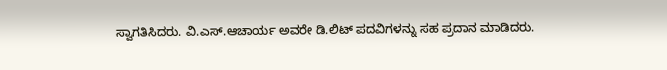ಸ್ವಾಗತಿಸಿದರು. ವಿ.ಎಸ್.ಆಚಾರ್ಯ ಅವರೇ ಡಿ.ಲಿಟ್ ಪದವಿಗಳನ್ನು ಸಹ ಪ್ರದಾನ ಮಾಡಿದರು.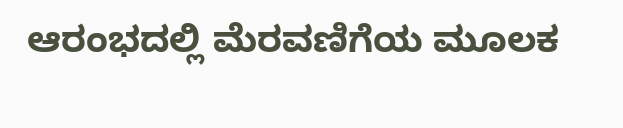ಆರಂಭದಲ್ಲಿ ಮೆರವಣಿಗೆಯ ಮೂಲಕ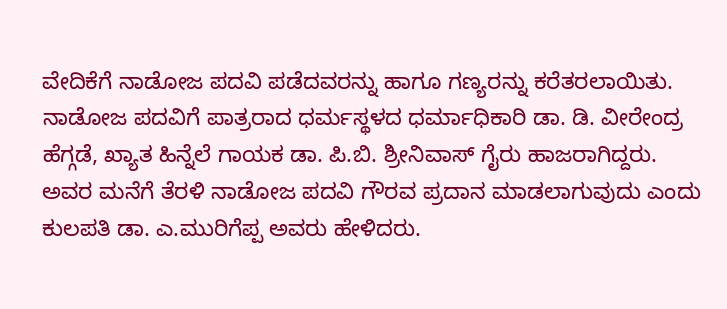ವೇದಿಕೆಗೆ ನಾಡೋಜ ಪದವಿ ಪಡೆದವರನ್ನು ಹಾಗೂ ಗಣ್ಯರನ್ನು ಕರೆತರಲಾಯಿತು. ನಾಡೋಜ ಪದವಿಗೆ ಪಾತ್ರರಾದ ಧರ್ಮಸ್ಥಳದ ಧರ್ಮಾಧಿಕಾರಿ ಡಾ. ಡಿ. ವೀರೇಂದ್ರ ಹೆಗ್ಗಡೆ, ಖ್ಯಾತ ಹಿನ್ನೆಲೆ ಗಾಯಕ ಡಾ. ಪಿ.ಬಿ. ಶ್ರೀನಿವಾಸ್ ಗೈರು ಹಾಜರಾಗಿದ್ದರು. ಅವರ ಮನೆಗೆ ತೆರಳಿ ನಾಡೋಜ ಪದವಿ ಗೌರವ ಪ್ರದಾನ ಮಾಡಲಾಗುವುದು ಎಂದು ಕುಲಪತಿ ಡಾ. ಎ.ಮುರಿಗೆಪ್ಪ ಅವರು ಹೇಳಿದರು.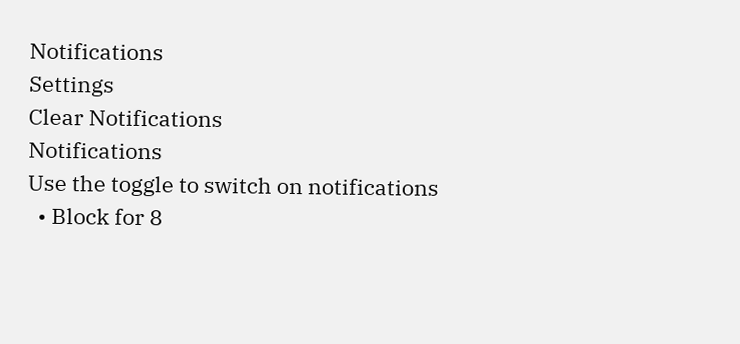Notifications
Settings
Clear Notifications
Notifications
Use the toggle to switch on notifications
  • Block for 8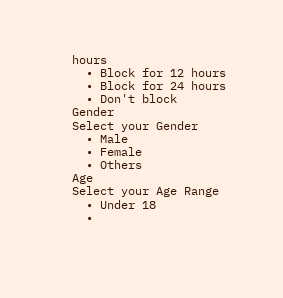hours
  • Block for 12 hours
  • Block for 24 hours
  • Don't block
Gender
Select your Gender
  • Male
  • Female
  • Others
Age
Select your Age Range
  • Under 18
  •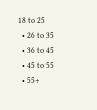18 to 25
  • 26 to 35
  • 36 to 45
  • 45 to 55
  • 55+